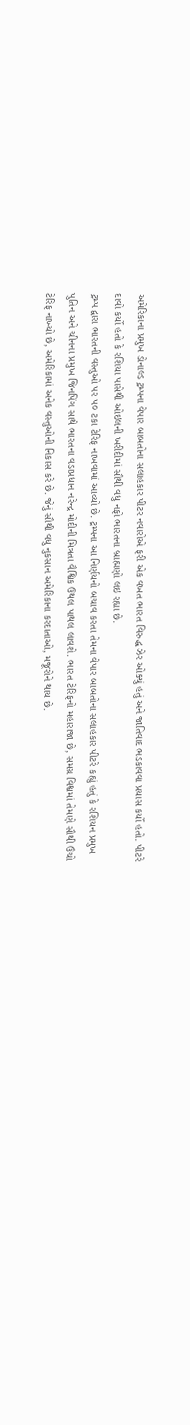અમેરિકાના પ્રમુખ ડોનાલ્ડ ટ્રમ્પના વેપાર બાબતોના સલાહકાર પીટર નવારોએ ફરી એક વખત ભારત વિરુદ્ધ ઝેર ઓક્યું હતું અને જાતિવાદ ભડકાવવા પ્રયાસ કર્યો હતો. પીટરે દાવો કર્યો હતો કે રશિયા પાસેથી ઓઇલની ખરીદીમાં સૌથી વધુ નફો ભારતના બ્રાહ્મણો લઇ રહ્યા છે.
ટ્રમ્પ દ્વારા ભારતની વસ્તુઓ પર ૫૦ ટકા ટેરિફ નાખવામાં આવ્યો છે. ટ્રમ્પના આ નિર્ણયનો બચાવ કરતા તેમના વેપાર બાબતોના સલાહકાર પીટરે કહ્યું હતું કે રશિયન પ્રમુખ પુતિન અને ચીનના પ્રમુખ જિનપિંગ સાથે ભારતના વડાપ્રધાન નરેન્દ્ર મોદીની મિત્રતા વૈશ્વિક ઉથલ પાથલ લાવશે. ભારત ટેરિફનો મહારાજા છે, સમગ્ર વિશ્વમાં તેમણે સૌથી ઉંચો ટેરિફ નાખ્યો છે, અમેરિકામાં અનેક વસ્તુઓની નિકાસ કરે છે. જેનું સૌથી વધુ નુકસાન અમેરિકાના કરદાતાઓ, મજૂરોને થાય છે.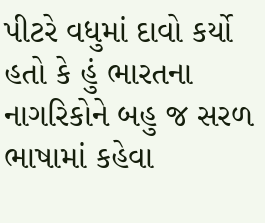પીટરે વધુમાં દાવો કર્યો હતો કે હું ભારતના નાગરિકોને બહુ જ સરળ ભાષામાં કહેવા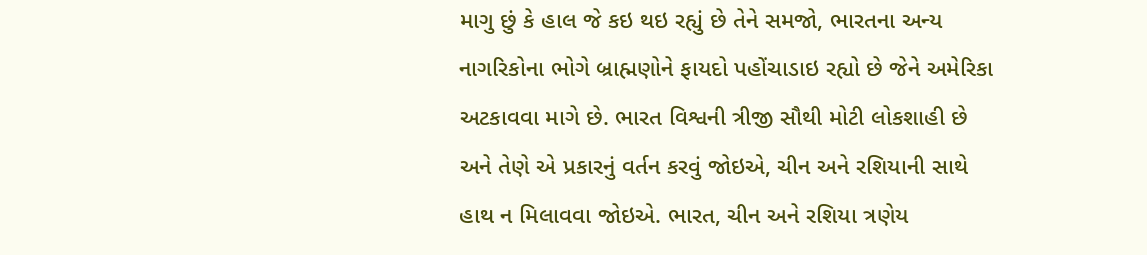માગુ છું કે હાલ જે કઇ થઇ રહ્યું છે તેને સમજો, ભારતના અન્ય નાગરિકોના ભોગે બ્રાહ્મણોને ફાયદો પહોંચાડાઇ રહ્યો છે જેને અમેરિકા અટકાવવા માગે છે. ભારત વિશ્વની ત્રીજી સૌથી મોટી લોકશાહી છે અને તેણે એ પ્રકારનું વર્તન કરવું જોઇએ, ચીન અને રશિયાની સાથે હાથ ન મિલાવવા જોઇએ. ભારત, ચીન અને રશિયા ત્રણેય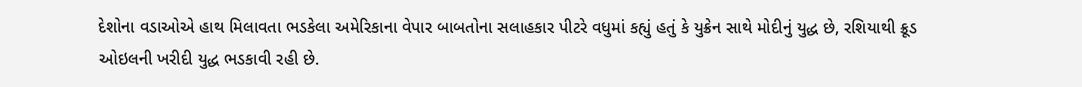દેશોના વડાઓએ હાથ મિલાવતા ભડકેલા અમેરિકાના વેપાર બાબતોના સલાહકાર પીટરે વધુમાં કહ્યું હતું કે યુક્રેન સાથે મોદીનું યુદ્ધ છે, રશિયાથી ક્રૂડ ઓઇલની ખરીદી યુદ્ધ ભડકાવી રહી છે.